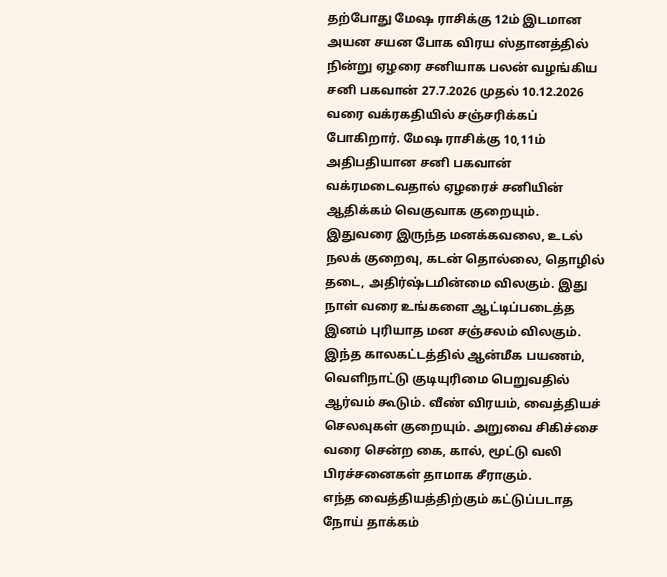தற்போது மேஷ ராசிக்கு 12ம் இடமான அயன சயன போக விரய ஸ்தானத்தில் நின்று ஏழரை சனியாக பலன் வழங்கிய சனி பகவான் 27.7.2026 முதல் 10.12.2026 வரை வக்ரகதியில் சஞ்சரிக்கப் போகிறார். மேஷ ராசிக்கு 10,11ம் அதிபதியான சனி பகவான் வக்ரமடைவதால் ஏழரைச் சனியின் ஆதிக்கம் வெகுவாக குறையும். இதுவரை இருந்த மனக்கவலை, உடல் நலக் குறைவு, கடன் தொல்லை, தொழில் தடை, அதிர்ஷ்டமின்மை விலகும். இது நாள் வரை உங்களை ஆட்டிப்படைத்த இனம் புரியாத மன சஞ்சலம் விலகும். இந்த காலகட்டத்தில் ஆன்மீக பயணம், வெளிநாட்டு குடியுரிமை பெறுவதில் ஆர்வம் கூடும். வீண் விரயம், வைத்தியச் செலவுகள் குறையும். அறுவை சிகிச்சை வரை சென்ற கை, கால், மூட்டு வலி பிரச்சனைகள் தாமாக சீராகும்.
எந்த வைத்தியத்திற்கும் கட்டுப்படாத நோய் தாக்கம்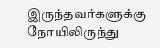இருந்தவர்களுக்கு நோயிலிருந்து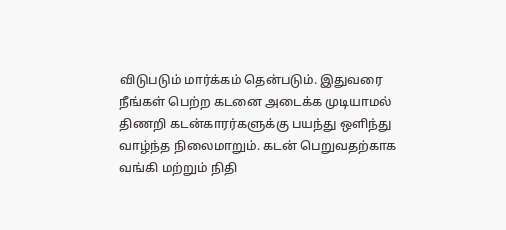விடுபடும் மார்க்கம் தென்படும். இதுவரை நீங்கள் பெற்ற கடனை அடைக்க முடியாமல் திணறி கடன்காரர்களுக்கு பயந்து ஒளிந்து வாழ்ந்த நிலைமாறும். கடன் பெறுவதற்காக வங்கி மற்றும் நிதி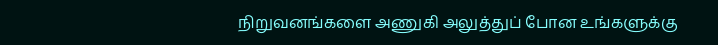நிறுவனங்களை அணுகி அலுத்துப் போன உங்களுக்கு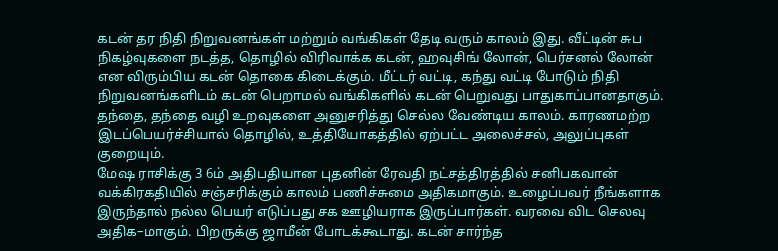கடன் தர நிதி நிறுவனங்கள் மற்றும் வங்கிகள் தேடி வரும் காலம் இது. வீட்டின் சுப நிகழ்வுகளை நடத்த, தொழில் விரிவாக்க கடன், ஹவுசிங் லோன், பெர்சனல் லோன் என விரும்பிய கடன் தொகை கிடைக்கும். மீட்டர் வட்டி, கந்து வட்டி போடும் நிதி நிறுவனங்களிடம் கடன் பெறாமல் வங்கிகளில் கடன் பெறுவது பாதுகாப்பானதாகும். தந்தை, தந்தை வழி உறவுகளை அனுசரித்து செல்ல வேண்டிய காலம். காரணமற்ற இடப்பெயர்ச்சியால் தொழில், உத்தியோகத்தில் ஏற்பட்ட அலைச்சல், அலுப்புகள் குறையும்.
மேஷ ராசிக்கு 3 6ம் அதிபதியான புதனின் ரேவதி நட்சத்திரத்தில் சனிபகவான் வக்கிரகதியில் சஞ்சரிக்கும் காலம் பணிச்சுமை அதிகமாகும். உழைப்பவர் நீங்களாக இருந்தால் நல்ல பெயர் எடுப்பது சக ஊழியராக இருப்பார்கள். வரவை விட செலவு அதிக–மாகும். பிறருக்கு ஜாமீன் போடக்கூடாது. கடன் சார்ந்த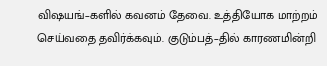விஷயங்–களில் கவனம் தேவை. உத்தியோக மாற்றம் செய்வதை தவிர்க்கவும். குடும்பத்–தில் காரணமின்றி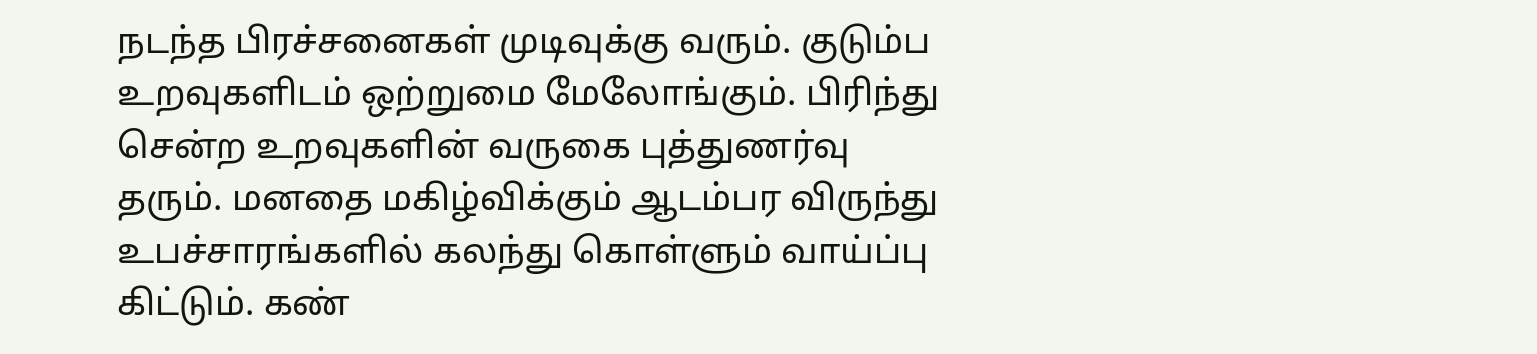நடந்த பிரச்சனைகள் முடிவுக்கு வரும். குடும்ப உறவுகளிடம் ஒற்றுமை மேலோங்கும். பிரிந்து சென்ற உறவுகளின் வருகை புத்துணர்வு தரும். மனதை மகிழ்விக்கும் ஆடம்பர விருந்து உபச்சாரங்களில் கலந்து கொள்ளும் வாய்ப்பு கிட்டும். கண்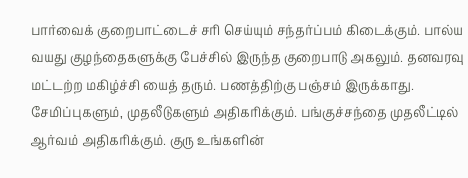பார்வைக் குறைபாட்டைச் சரி செய்யும் சந்தர்ப்பம் கிடைக்கும். பால்ய வயது குழந்தைகளுக்கு பேச்சில் இருந்த குறைபாடு அகலும். தனவரவு மட்டற்ற மகிழ்ச்சி யைத் தரும். பணத்திற்கு பஞ்சம் இருக்காது. சேமிப்புகளும், முதலீடுகளும் அதிகரிக்கும். பங்குச்சந்தை முதலீட்டில் ஆர்வம் அதிகரிக்கும். குரு உங்களின்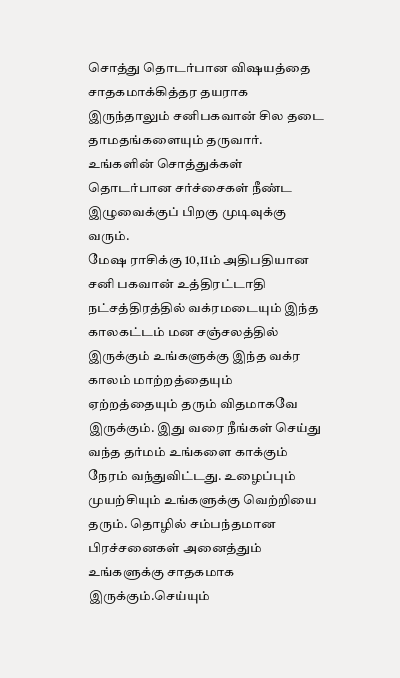சொத்து தொடர்பான விஷயத்தை சாதகமாக்கித்தர தயராக இருந்தாலும் சனிபகவான் சில தடை தாமதங்களையும் தருவார். உங்களின் சொத்துக்கள் தொடர்பான சர்ச்சைகள் நீண்ட இழுவைக்குப் பிறகு முடிவுக்கு வரும்.
மேஷ ராசிக்கு 10,11ம் அதிபதியான சனி பகவான் உத்திரட்டாதி நட்சத்திரத்தில் வக்ரமடையும் இந்த காலகட்டம் மன சஞ்சலத்தில் இருக்கும் உங்களுக்கு இந்த வக்ர காலம் மாற்றத்தையும் ஏற்றத்தையும் தரும் விதமாகவே இருக்கும். இது வரை நீங்கள் செய்து வந்த தர்மம் உங்களை காக்கும் நேரம் வந்துவிட்டது. உழைப்பும் முயற்சியும் உங்களுக்கு வெற்றியை தரும். தொழில் சம்பந்தமான பிரச்சனைகள் அனைத்தும் உங்களுக்கு சாதகமாக இருக்கும்.செய்யும்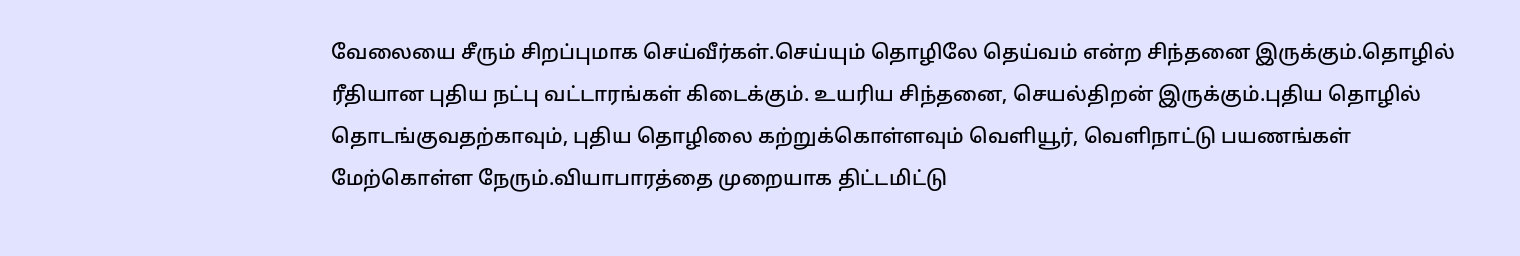வேலையை சீரும் சிறப்புமாக செய்வீர்கள்.செய்யும் தொழிலே தெய்வம் என்ற சிந்தனை இருக்கும்.தொழில் ரீதியான புதிய நட்பு வட்டாரங்கள் கிடைக்கும். உயரிய சிந்தனை, செயல்திறன் இருக்கும்.புதிய தொழில் தொடங்குவதற்காவும், புதிய தொழிலை கற்றுக்கொள்ளவும் வெளியூர், வெளிநாட்டு பயணங்கள் மேற்கொள்ள நேரும்.வியாபாரத்தை முறையாக திட்டமிட்டு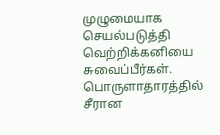முழுமையாக செயல்படுத்தி வெற்றிக்கனியை சுவைப்பீர்கள். பொருளாதாரத்தில் சீரான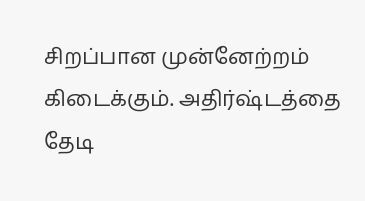சிறப்பான முன்னேற்றம் கிடைக்கும். அதிர்ஷ்டத்தை தேடி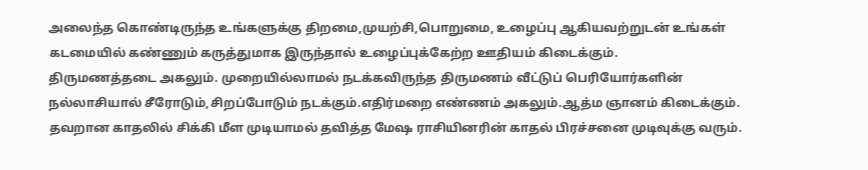அலைந்த கொண்டிருந்த உங்களுக்கு திறமை,முயற்சி,பொறுமை, உழைப்பு ஆகியவற்றுடன் உங்கள் கடமையில் கண்ணும் கருத்துமாக இருந்தால் உழைப்புக்கேற்ற ஊதியம் கிடைக்கும்.
திருமணத்தடை அகலும். முறையில்லாமல் நடக்கவிருந்த திருமணம் வீட்டுப் பெரியோர்களின் நல்லாசியால் சீரோடும்,சிறப்போடும் நடக்கும்.எதிர்மறை எண்ணம் அகலும்.ஆத்ம ஞானம் கிடைக்கும். தவறான காதலில் சிக்கி மீள முடியாமல் தவித்த மேஷ ராசியினரின் காதல் பிரச்சனை முடிவுக்கு வரும்.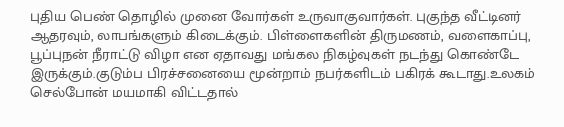புதிய பெண் தொழில் முனை வோர்கள் உருவாகுவார்கள். புகுந்த வீட்டினர் ஆதரவும், லாபங்களும் கிடைக்கும். பிள்ளைகளின் திருமணம், வளைகாப்பு, பூப்புநன் நீராட்டு விழா என ஏதாவது மங்கல நிகழ்வுகள் நடந்து கொண்டே இருக்கும்.குடும்ப பிரச்சனையை மூன்றாம் நபர்களிடம் பகிரக் கூடாது.உலகம் செல்போன் மயமாகி விட்டதால்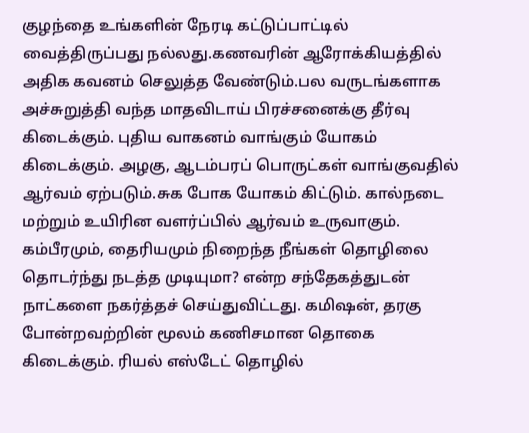குழந்தை உங்களின் நேரடி கட்டுப்பாட்டில் வைத்திருப்பது நல்லது.கணவரின் ஆரோக்கியத்தில் அதிக கவனம் செலுத்த வேண்டும்.பல வருடங்களாக அச்சுறுத்தி வந்த மாதவிடாய் பிரச்சனைக்கு தீர்வு கிடைக்கும். புதிய வாகனம் வாங்கும் யோகம் கிடைக்கும். அழகு, ஆடம்பரப் பொருட்கள் வாங்குவதில் ஆர்வம் ஏற்படும்.சுக போக யோகம் கிட்டும். கால்நடை மற்றும் உயிரின வளர்ப்பில் ஆர்வம் உருவாகும்.
கம்பீரமும், தைரியமும் நிறைந்த நீங்கள் தொழிலை தொடர்ந்து நடத்த முடியுமா? என்ற சந்தேகத்துடன் நாட்களை நகர்த்தச் செய்துவிட்டது. கமிஷன், தரகு போன்றவற்றின் மூலம் கணிசமான தொகை கிடைக்கும். ரியல் எஸ்டேட் தொழில்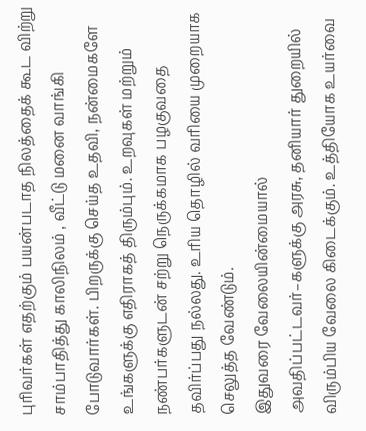புரிவர்கள் எதற்கும் பயன்படாத நிலத்தைக் கூட விற்று சாம்பாதித்து காலிநிலம் , வீட்டு மனை வாங்கி போடுவார்கள். பிறருக்கு செய்த உதவி, நன்மைகளே உங்களுக்கு எதிராகத் திரும்பும். உறவுகள் மற்றும் நண்பர்களுடன் சற்று நெருக்கமாக பழகுவதை தவிர்ப்பது நல்லது. உரிய தொழில் வரியை முறையாக செலுத்த வேண்டும்.
இதுவரை வேலையின்மையால் அவதிப்பட்டவர்–களுக்கு அரசு, தனியார் துறையில் விரும்பிய வேலை கிடைக்கும். உத்தியோக உயர்வை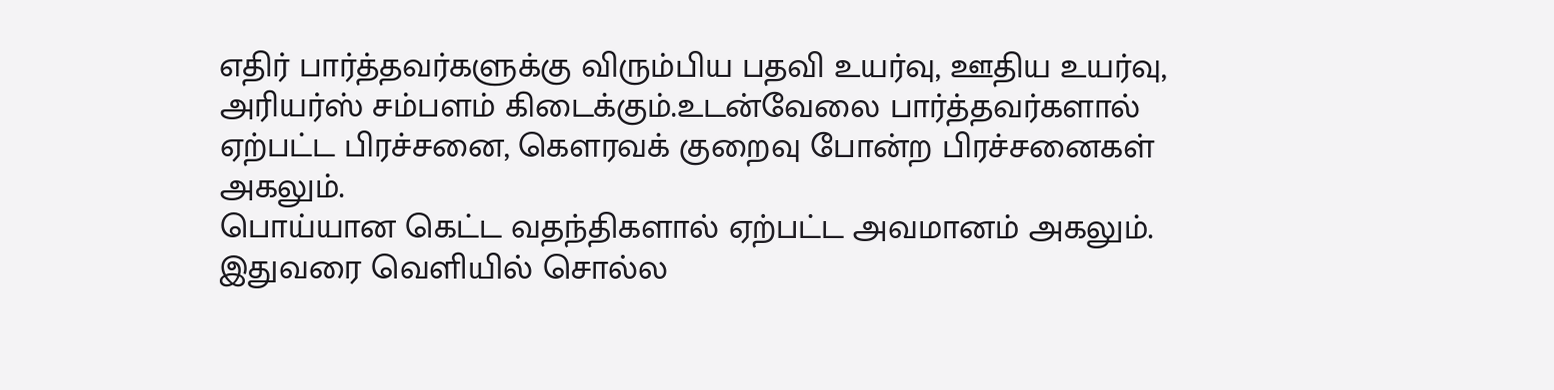எதிர் பார்த்தவர்களுக்கு விரும்பிய பதவி உயர்வு, ஊதிய உயர்வு, அரியர்ஸ் சம்பளம் கிடைக்கும்.உடன்வேலை பார்த்தவர்களால் ஏற்பட்ட பிரச்சனை, கெளரவக் குறைவு போன்ற பிரச்சனைகள் அகலும்.
பொய்யான கெட்ட வதந்திகளால் ஏற்பட்ட அவமானம் அகலும். இதுவரை வெளியில் சொல்ல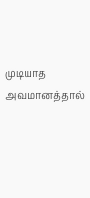முடியாத அவமானத்தால்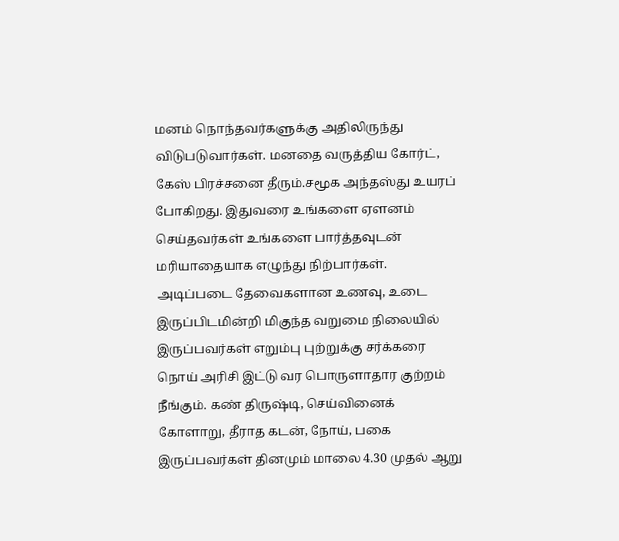மனம் நொந்தவர்களுக்கு அதிலிருந்து விடுபடுவார்கள். மனதை வருத்திய கோர்ட், கேஸ் பிரச்சனை தீரும்.சமூக அந்தஸ்து உயரப் போகிறது. இதுவரை உங்களை ஏளனம் செய்தவர்கள் உங்களை பார்த்தவுடன் மரியாதையாக எழுந்து நிற்பார்கள்.
அடிப்படை தேவைகளான உணவு, உடை இருப்பிடமின்றி மிகுந்த வறுமை நிலையில் இருப்பவர்கள் எறும்பு புற்றுக்கு சர்க்கரை நொய் அரிசி இட்டு வர பொருளாதார குற்றம் நீங்கும். கண் திருஷ்டி, செய்வினைக் கோளாறு, தீராத கடன், நோய், பகை இருப்பவர்கள் தினமும் மாலை 4.30 முதல் ஆறு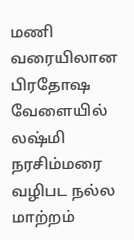மணி வரையிலான பிரதோஷ வேளையில் லஷ்மி நரசிம்மரை வழிபட நல்ல மாற்றம்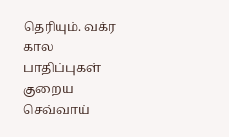தெரியும். வக்ர கால பாதிப்புகள் குறைய செவ்வாய்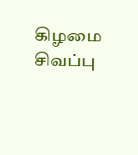கிழமை சிவப்பு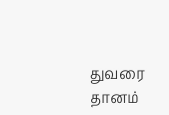துவரை தானம்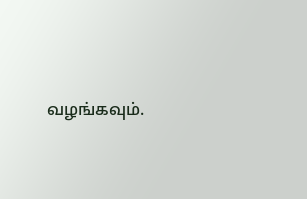வழங்கவும்.